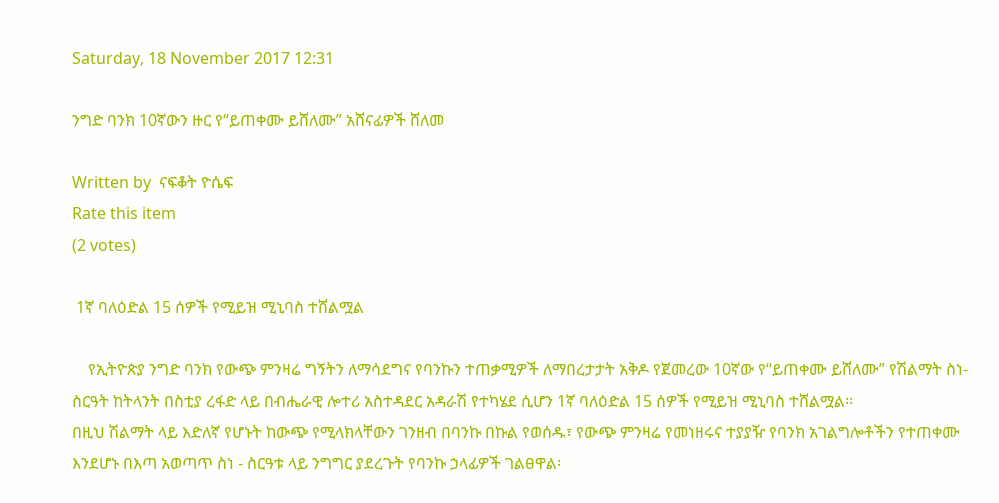Saturday, 18 November 2017 12:31

ንግድ ባንክ 10ኛውን ዙር የ“ይጠቀሙ ይሸለሙ” አሸናፊዎች ሸለመ

Written by  ናፍቆት ዮሴፍ
Rate this item
(2 votes)

 1ኛ ባለዕድል 15 ሰዎች የሚይዝ ሚኒባስ ተሸልሟል

    የኢትዮጵያ ንግድ ባንክ የውጭ ምንዛሬ ግኝትን ለማሳደግና የባንኩን ተጠቃሚዎች ለማበረታታት አቅዶ የጀመረው 10ኛው የ“ይጠቀሙ ይሸለሙ” የሽልማት ስነ-ስርዓት ከትላንት በስቲያ ረፋድ ላይ በብሔራዊ ሎተሪ አስተዳደር አዳራሽ የተካሄደ ሲሆን 1ኛ ባለዕድል 15 ሰዎች የሚይዝ ሚኒባስ ተሸልሟል፡፡
በዚህ ሽልማት ላይ እድለኛ የሆኑት ከውጭ የሚላክላቸውን ገንዘብ በባንኩ በኩል የወሰዱ፣ የውጭ ምንዛሬ የመነዘሩና ተያያዥ የባንክ አገልግሎቶችን የተጠቀሙ እንደሆኑ በእጣ አወጣጥ ስነ - ስርዓቱ ላይ ንግግር ያደረጉት የባንኩ ኃላፊዎች ገልፀዋል፡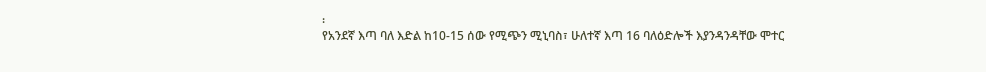፡
የአንደኛ እጣ ባለ እድል ከ10-15 ሰው የሚጭን ሚኒባስ፣ ሁለተኛ እጣ 16 ባለዕድሎች እያንዳንዳቸው ሞተር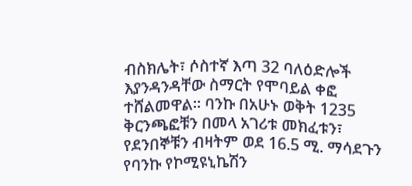ብስክሌት፣ ሶስተኛ እጣ 32 ባለዕድሎች እያንዳንዳቸው ስማርት የሞባይል ቀፎ ተሸልመዋል፡፡ ባንኩ በአሁኑ ወቅት 1235 ቅርንጫፎቹን በመላ አገሪቱ መክፈቱን፣ የደንበኞቹን ብዛትም ወደ 16.5 ሚ. ማሳደጉን የባንኩ የኮሚዩኒኬሽን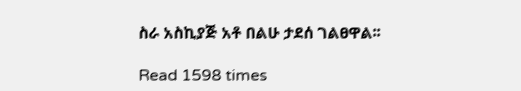ስራ አስኪያጅ አቶ በልሁ ታደሰ ገልፀዋል፡፡

Read 1598 times